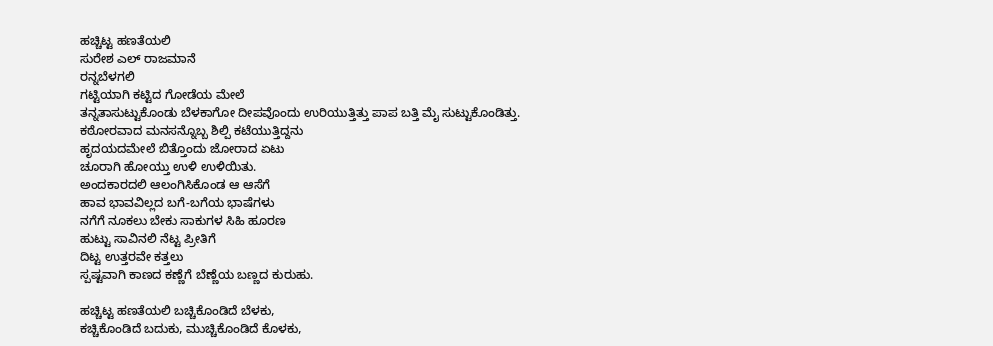ಹಚ್ಚಿಟ್ಟ ಹಣತೆಯಲಿ
ಸುರೇಶ ಎಲ್ ರಾಜಮಾನೆ
ರನ್ನಬೆಳಗಲಿ
ಗಟ್ಟಿಯಾಗಿ ಕಟ್ಟಿದ ಗೋಡೆಯ ಮೇಲೆ
ತನ್ನತಾಸುಟ್ಟುಕೊಂಡು ಬೆಳಕಾಗೋ ದೀಪವೊಂದು ಉರಿಯುತ್ತಿತ್ತು ಪಾಪ ಬತ್ತಿ ಮೈ ಸುಟ್ಟುಕೊಂಡಿತ್ತು.
ಕಠೋರವಾದ ಮನಸನ್ನೊಬ್ಬ ಶಿಲ್ಪಿ ಕಟೆಯುತ್ತಿದ್ದನು
ಹೃದಯದಮೇಲೆ ಬಿತ್ತೊಂದು ಜೋರಾದ ಏಟು
ಚೂರಾಗಿ ಹೋಯ್ತು ಉಳಿ ಉಳಿಯಿತು.
ಅಂದಕಾರದಲಿ ಆಲಂಗಿಸಿಕೊಂಡ ಆ ಆಸೆಗೆ
ಹಾವ ಭಾವವಿಲ್ಲದ ಬಗೆ-ಬಗೆಯ ಭಾಷೆಗಳು
ನಗೆಗೆ ನೂಕಲು ಬೇಕು ಸಾಕುಗಳ ಸಿಹಿ ಹೂರಣ
ಹುಟ್ಟು ಸಾವಿನಲಿ ನೆಟ್ಟ ಪ್ರೀತಿಗೆ
ದಿಟ್ಟ ಉತ್ತರವೇ ಕತ್ತಲು
ಸ್ಪಷ್ಟವಾಗಿ ಕಾಣದ ಕಣ್ಣೆಗೆ ಬೆಣ್ಣೆಯ ಬಣ್ಣದ ಕುರುಹು.

ಹಚ್ಚಿಟ್ಟ ಹಣತೆಯಲಿ ಬಚ್ಚಿಕೊಂಡಿದೆ ಬೆಳಕು,
ಕಚ್ಚಿಕೊಂಡಿದೆ ಬದುಕು, ಮುಚ್ಚಿಕೊಂಡಿದೆ ಕೊಳಕು,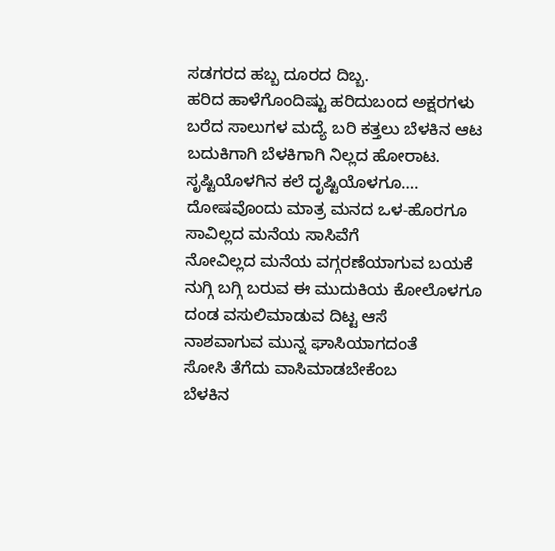ಸಡಗರದ ಹಬ್ಬ ದೂರದ ದಿಬ್ಬ.
ಹರಿದ ಹಾಳೆಗೊಂದಿಷ್ಟು ಹರಿದುಬಂದ ಅಕ್ಷರಗಳು
ಬರೆದ ಸಾಲುಗಳ ಮದ್ಯೆ ಬರಿ ಕತ್ತಲು ಬೆಳಕಿನ ಆಟ
ಬದುಕಿಗಾಗಿ ಬೆಳಕಿಗಾಗಿ ನಿಲ್ಲದ ಹೋರಾಟ.
ಸೃಷ್ಟಿಯೊಳಗಿನ ಕಲೆ ದೃಷ್ಟಿಯೊಳಗೂ….
ದೋಷವೊಂದು ಮಾತ್ರ ಮನದ ಒಳ-ಹೊರಗೂ
ಸಾವಿಲ್ಲದ ಮನೆಯ ಸಾಸಿವೆಗೆ
ನೋವಿಲ್ಲದ ಮನೆಯ ವಗ್ಗರಣೆಯಾಗುವ ಬಯಕೆ
ನುಗ್ಗಿ ಬಗ್ಗಿ ಬರುವ ಈ ಮುದುಕಿಯ ಕೋಲೊಳಗೂ
ದಂಡ ವಸುಲಿಮಾಡುವ ದಿಟ್ಟ ಆಸೆ
ನಾಶವಾಗುವ ಮುನ್ನ ಘಾಸಿಯಾಗದಂತೆ
ಸೋಸಿ ತೆಗೆದು ವಾಸಿಮಾಡಬೇಕೆಂಬ
ಬೆಳಕಿನ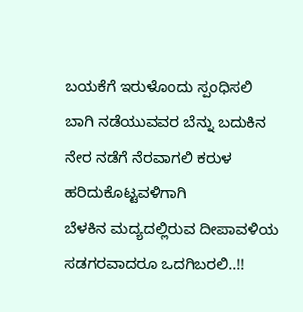ಬಯಕೆಗೆ ಇರುಳೊಂದು ಸ್ಪಂಧಿಸಲಿ
ಬಾಗಿ ನಡೆಯುವವರ ಬೆನ್ನು ಬದುಕಿನ
ನೇರ ನಡೆಗೆ ನೆರವಾಗಲಿ ಕರುಳ ಹರಿದುಕೊಟ್ಟವಳಿಗಾಗಿ
ಬೆಳಕಿನ ಮದ್ಯದಲ್ಲಿರುವ ದೀಪಾವಳಿಯ ಸಡಗರವಾದರೂ ಒದಗಿಬರಲಿ..!!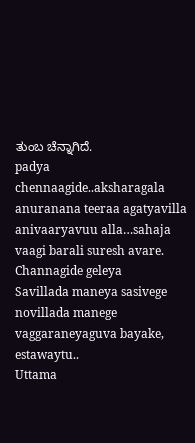ತುಂಬ ಚೆನ್ನಾಗಿದೆ.
padya chennaagide..aksharagala anuranana teeraa agatyavilla anivaaryavuu alla…sahaja vaagi barali suresh avare.
Channagide geleya
Savillada maneya sasivege novillada manege vaggaraneyaguva bayake, estawaytu..
Uttama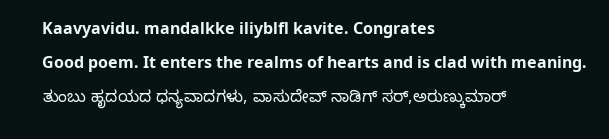Kaavyavidu. mandalkke iliyblfl kavite. Congrates
Good poem. It enters the realms of hearts and is clad with meaning.
ತುಂಬು ಹೃದಯದ ಧನ್ಯವಾದಗಳು, ವಾಸುದೇವ್ ನಾಡಿಗ್ ಸರ್,ಅರುಣ್ಕುಮಾರ್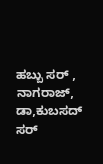ಹಬ್ಬು ಸರ್ , ನಾಗರಾಜ್, ಡಾ,ಕುಬಸದ್ ಸರ್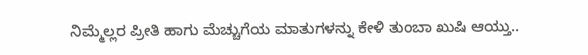ನಿಮ್ಮೆಲ್ಲರ ಪ್ರೀತಿ ಹಾಗು ಮೆಚ್ಚುಗೆಯ ಮಾತುಗಳನ್ನು ಕೇಳಿ ತುಂಬಾ ಖುಷಿ ಆಯ್ತು..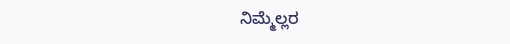ನಿಮ್ಮೆಲ್ಲರ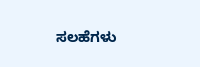ಸಲಹೆಗಳು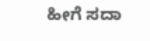ಹೀಗೆ ಸದಾ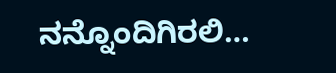ನನ್ನೊಂದಿಗಿರಲಿ…